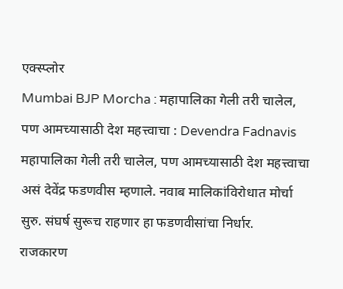एक्स्प्लोर
Mumbai BJP Morcha : महापालिका गेली तरी चालेल, पण आमच्यासाठी देश महत्त्वाचा : Devendra Fadnavis
महापालिका गेली तरी चालेल, पण आमच्यासाठी देश महत्त्वाचा असं देवेंद्र फडणवीस म्हणाले. नवाब मालिकांविरोधात मोर्चा सुरु. संघर्ष सुरूच राहणार हा फडणवीसांचा निर्धार.
राजकारण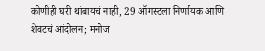कोणीही घरी थांबायचं नाही, 29 ऑगस्टला निर्णायक आणि शेवटचं आंदोलन; मनोज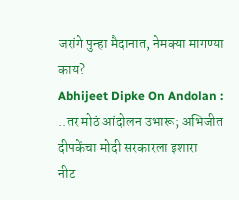जरांगे पुन्हा मैदानात, नेमक्या मागण्या काय?
Abhijeet Dipke On Andolan : ..तर मोठं आंदोलन उभारू; अभिजीत दीपकेंचा मोदी सरकारला इशारा
नीट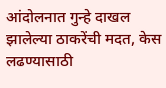आंदोलनात गुन्हे दाखल झालेल्या ठाकरेंची मदत, केस लढण्यासाठी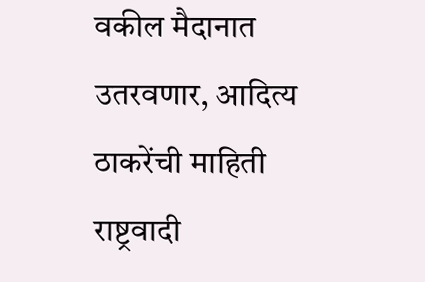वकील मैदानात उतरवणार, आदित्य ठाकरेंची माहिती
राष्ट्रवादी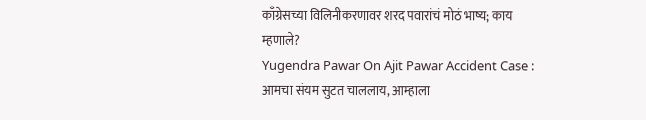काँग्रेसच्या विलिनीकरणावर शरद पवारांचं मोठं भाष्य; काय म्हणाले?
Yugendra Pawar On Ajit Pawar Accident Case : आमचा संयम सुटत चाललाय, आम्हाला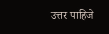उत्तर पाहिजे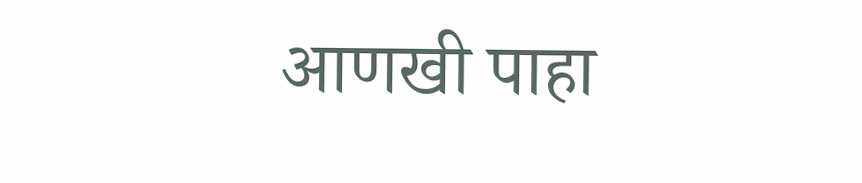आणखी पाहा